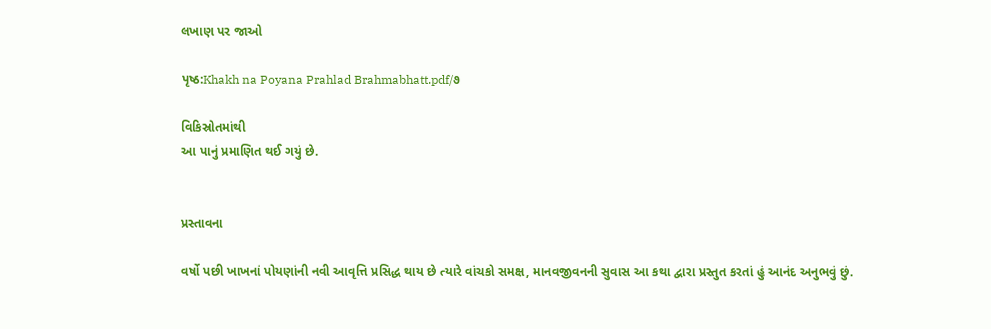લખાણ પર જાઓ

પૃષ્ઠ:Khakh na Poyana Prahlad Brahmabhatt.pdf/૭

વિકિસ્રોતમાંથી
આ પાનું પ્રમાણિત થઈ ગયું છે.


પ્રસ્તાવના

વર્ષો પછી ખાખનાં પોયણાંની નવી આવૃત્તિ પ્રસિદ્ધ થાય છે ત્યારે વાંચકો સમક્ષ, માનવજીવનની સુવાસ આ કથા દ્વારા પ્રસ્તુત કરતાં હું આનંદ અનુભવું છું.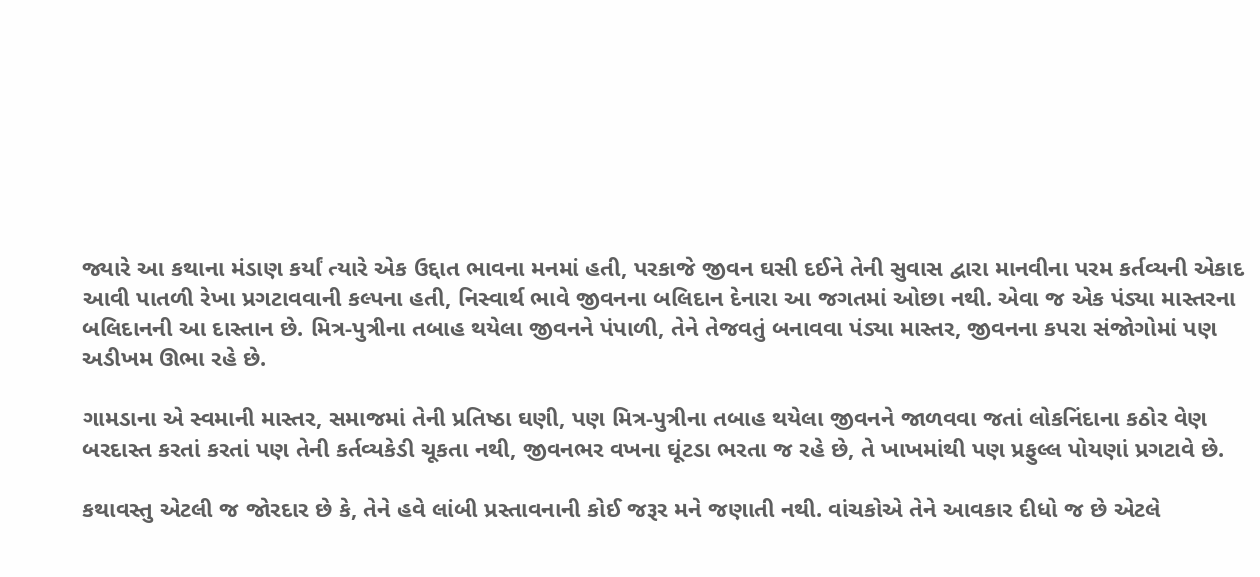જ્યારે આ કથાના મંડાણ કર્યાં ત્યારે એક ઉદ્દાત ભાવના મનમાં હતી, પરકાજે જીવન ઘસી દઈને તેની સુવાસ દ્વારા માનવીના પરમ કર્તવ્યની એકાદ આવી પાતળી રેખા પ્રગટાવવાની કલ્પના હતી, નિસ્વાર્થ ભાવે જીવનના બલિદાન દેનારા આ જગતમાં ઓછા નથી. એવા જ એક પંડ્યા માસ્તરના બલિદાનની આ દાસ્તાન છે. મિત્ર-પુત્રીના તબાહ થયેલા જીવનને પંપાળી, તેને તેજવતું બનાવવા પંડ્યા માસ્તર, જીવનના કપરા સંજોગોમાં પણ અડીખમ ઊભા રહે છે.

ગામડાના એ સ્વમાની માસ્તર, સમાજમાં તેની પ્રતિષ્ઠા ઘણી, પણ મિત્ર-પુત્રીના તબાહ થયેલા જીવનને જાળવવા જતાં લોકનિંદાના કઠોર વેણ બરદાસ્ત કરતાં કરતાં પણ તેની કર્તવ્યકેડી ચૂકતા નથી, જીવનભર વખના ઘૂંટડા ભરતા જ રહે છે, તે ખાખમાંથી પણ પ્રફુલ્લ પોયણાં પ્રગટાવે છે.

કથાવસ્તુ એટલી જ જોરદાર છે કે, તેને હવે લાંબી પ્રસ્તાવનાની કોઈ જરૂર મને જણાતી નથી. વાંચકોએ તેને આવકાર દીધો જ છે એટલે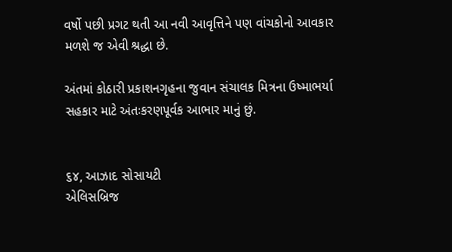વર્ષો પછી પ્રગટ થતી આ નવી આવૃત્તિને પણ વાંચકોનો આવકાર મળશે જ એવી શ્રદ્ધા છે.

અંતમાં કોઠારી પ્રકાશનગૃહના જુવાન સંચાલક મિત્રના ઉષ્માભર્યા સહકાર માટે અંતઃકરણપૂર્વક આભાર માનું છું.


૬૪, આઝાદ સોસાયટી
એલિસબ્રિજ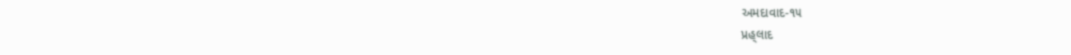અમદાવાદ-૧૫
પ્રહ્‌લાદ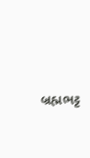બ્રહ્મભટ્ટ